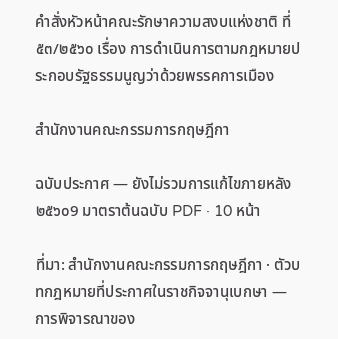คำสั่งหัวหน้าคณะรักษาความสงบแห่งชาติ ที่ ๕๓/๒๕๖๐ เรื่อง การดำเนินการตามกฎหมายประกอบรัฐธรรมนูญว่าด้วยพรรคการเมือง

สำนักงานคณะกรรมการกฤษฎีกา

ฉบับประกาศ — ยังไม่รวมการแก้ไขภายหลัง๒๕๖๐9 มาตราต้นฉบับ PDF · 10 หน้า

ที่มา: สำนักงานคณะกรรมการกฤษฎีกา · ตัวบทกฎหมายที่ประกาศในราชกิจจานุเบกษา — การพิจารณาของ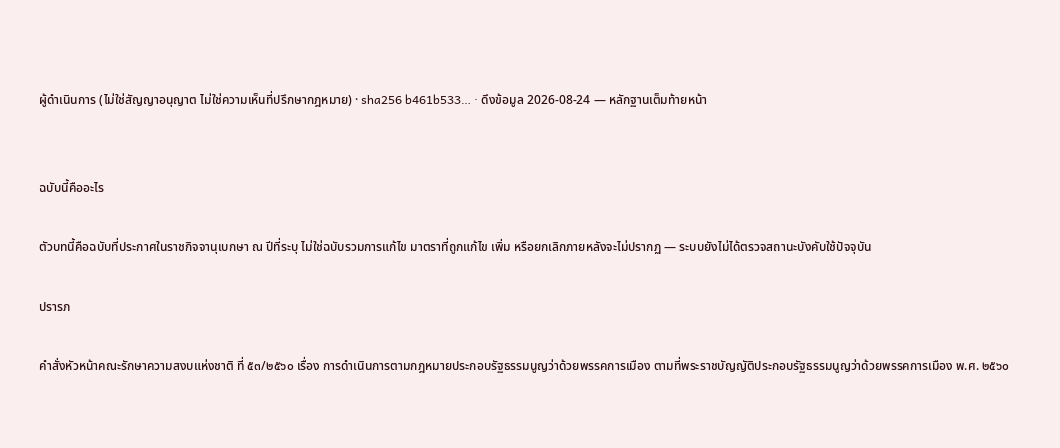ผู้ดำเนินการ (ไม่ใช่สัญญาอนุญาต ไม่ใช่ความเห็นที่ปรึกษากฎหมาย) · sha256 b461b533… · ดึงข้อมูล 2026-08-24 — หลักฐานเต็มท้ายหน้า


ฉบับนี้คืออะไร

ตัวบทนี้คือฉบับที่ประกาศในราชกิจจานุเบกษา ณ ปีที่ระบุ ไม่ใช่ฉบับรวมการแก้ไข มาตราที่ถูกแก้ไข เพิ่ม หรือยกเลิกภายหลังจะไม่ปรากฏ — ระบบยังไม่ได้ตรวจสถานะบังคับใช้ปัจจุบัน

ปรารภ

คำสั่งหัวหน้าคณะรักษาความสงบแห่งชาติ ที่ ๕๓/๒๕๖๐ เรื่อง การดำเนินการตามกฎหมายประกอบรัฐธรรมนูญว่าด้วยพรรคการเมือง ตามที่พระราชบัญญัติประกอบรัฐธรรมนูญว่าด้วยพรรคการเมือง พ.ศ. ๒๕๖๐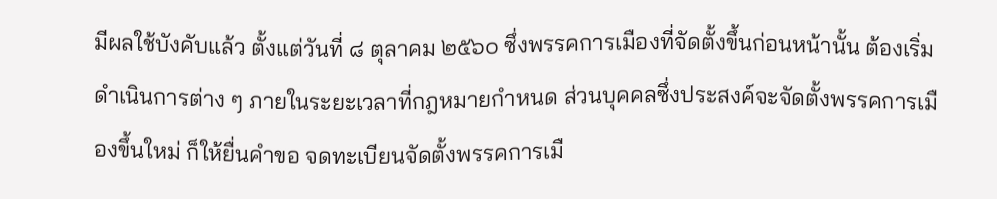มีผลใช้บังคับแล้ว ตั้งแต่วันที่ ๘ ตุลาคม ๒๕๖๐ ซึ่งพรรคการเมืองที่จัดตั้งขึ้นก่อนหน้านั้น ต้องเริ่มดำเนินการต่าง ๆ ภายในระยะเวลาที่กฎหมายกำหนด ส่วนบุคคลซึ่งประสงค์จะจัดตั้งพรรคการเมืองขึ้นใหม่ ก็ให้ยื่นคำขอ จดทะเบียนจัดตั้งพรรคการเมื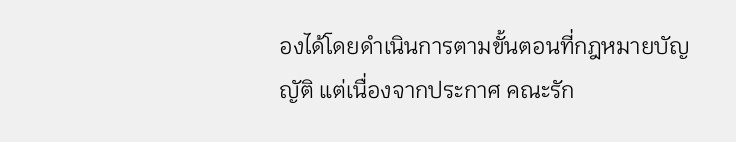องได้โดยดำเนินการตามขั้นตอนที่กฎหมายบัญญัติ แต่เนื่องจากประกาศ คณะรัก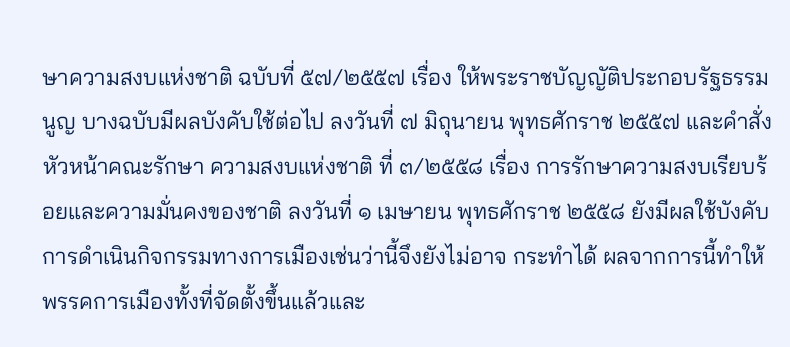ษาความสงบแห่งชาติ ฉบับที่ ๕๗/๒๕๕๗ เรื่อง ให้พระราชบัญญัติประกอบรัฐธรรมนูญ บางฉบับมีผลบังคับใช้ต่อไป ลงวันที่ ๗ มิถุนายน พุทธศักราช ๒๕๕๗ และคำสั่งหัวหน้าคณะรักษา ความสงบแห่งชาติ ที่ ๓/๒๕๕๘ เรื่อง การรักษาความสงบเรียบร้อยและความมั่นคงของชาติ ลงวันที่ ๑ เมษายน พุทธศักราช ๒๕๕๘ ยังมีผลใช้บังคับ การดำเนินกิจกรรมทางการเมืองเช่นว่านี้จึงยังไม่อาจ กระทำได้ ผลจากการนี้ทำให้พรรคการเมืองทั้งที่จัดตั้งขึ้นแล้วและ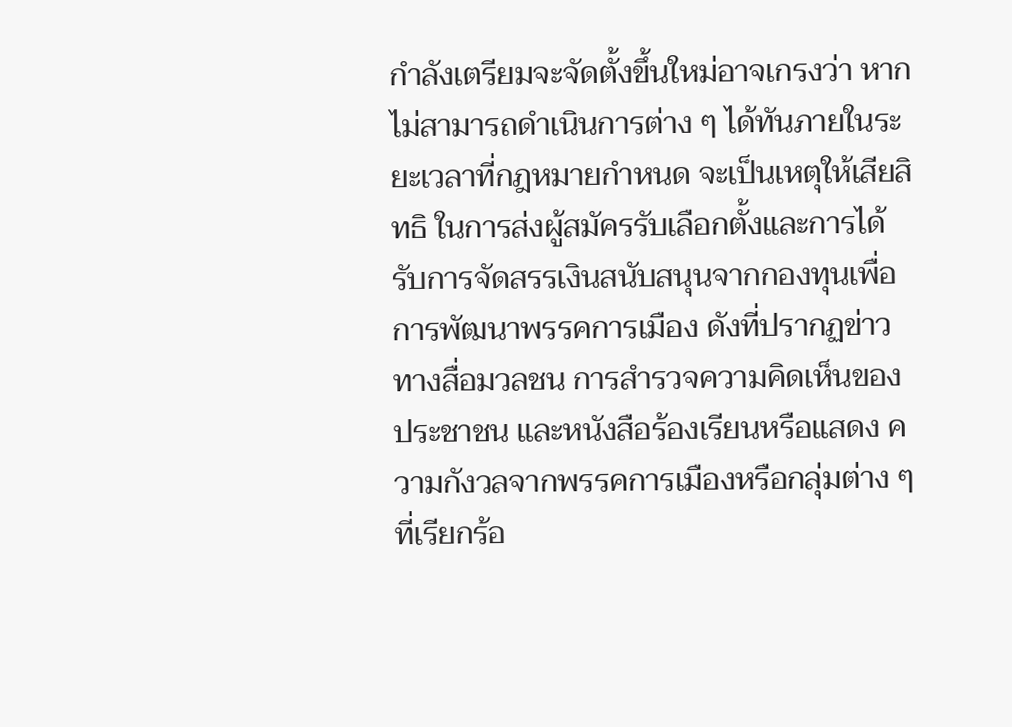กำลังเตรียมจะจัดตั้งขึ้นใหม่อาจเกรงว่า หากไม่สามารถดำเนินการต่าง ๆ ได้ทันภายในระยะเวลาที่กฎหมายกำหนด จะเป็นเหตุให้เสียสิทธิ ในการส่งผู้สมัครรับเลือกตั้งและการได้รับการจัดสรรเงินสนับสนุนจากกองทุนเพื่อการพัฒนาพรรคการเมือง ดังที่ปรากฏข่าวทางสื่อมวลชน การสำรวจความคิดเห็นของประชาชน และหนังสือร้องเรียนหรือแสดง ความกังวลจากพรรคการเมืองหรือกลุ่มต่าง ๆ ที่เรียกร้อ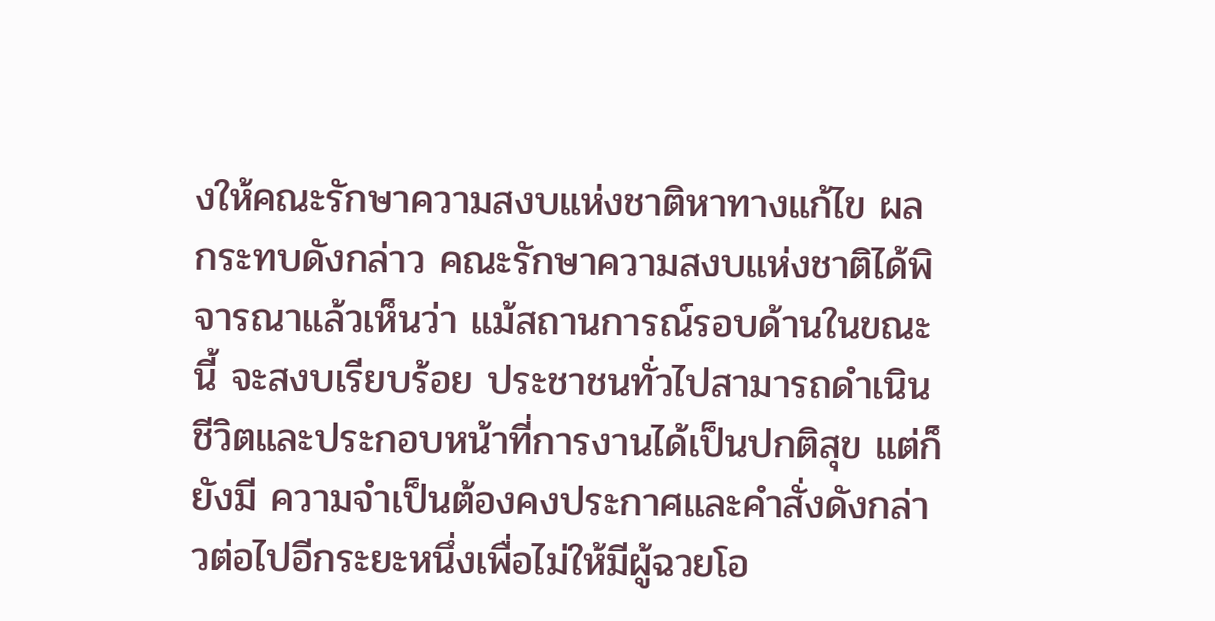งให้คณะรักษาความสงบแห่งชาติหาทางแก้ไข ผลกระทบดังกล่าว คณะรักษาความสงบแห่งชาติได้พิจารณาแล้วเห็นว่า แม้สถานการณ์รอบด้านในขณะนี้ จะสงบเรียบร้อย ประชาชนทั่วไปสามารถดำเนินชีวิตและประกอบหน้าที่การงานได้เป็นปกติสุข แต่ก็ยังมี ความจำเป็นต้องคงประกาศและคำสั่งดังกล่าวต่อไปอีกระยะหนึ่งเพื่อไม่ให้มีผู้ฉวยโอ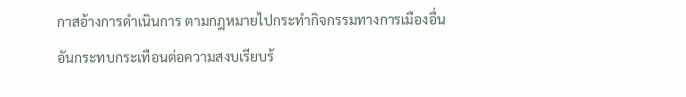กาสอ้างการดำเนินการ ตามกฎหมายไปกระทำกิจกรรมทางการเมืองอื่น อันกระทบกระเทือนต่อความสงบเรียบร้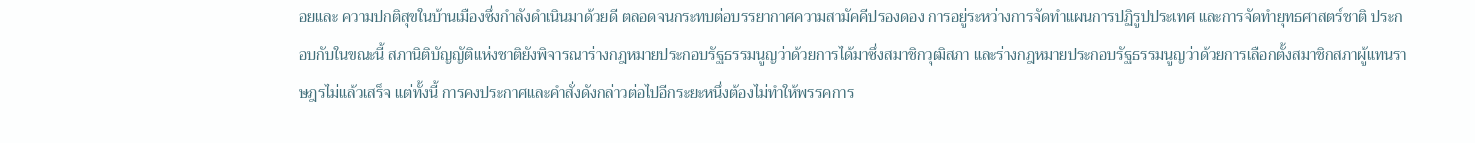อยและ ความปกติสุขในบ้านเมืองซึ่งกำลังดำเนินมาด้วยดี ตลอดจนกระทบต่อบรรยากาศความสามัคคีปรองดอง การอยู่ระหว่างการจัดทำแผนการปฏิรูปประเทศ และการจัดทำยุทธศาสตร์ชาติ ประกอบกับในขณะนี้ สภานิติบัญญัติแห่งชาติยังพิจารณาร่างกฎหมายประกอบรัฐธรรมนูญว่าด้วยการได้มาซึ่งสมาชิกวุฒิสภา และร่างกฎหมายประกอบรัฐธรรมนูญว่าด้วยการเลือกตั้งสมาชิกสภาผู้แทนราษฎรไม่แล้วเสร็จ แต่ทั้งนี้ การคงประกาศและคำสั่งดังกล่าวต่อไปอีกระยะหนึ่งต้องไม่ทำให้พรรคการ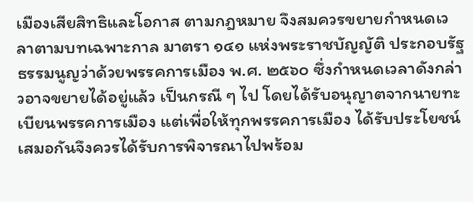เมืองเสียสิทธิและโอกาส ตามกฎหมาย จึงสมควรขยายกำหนดเวลาตามบทเฉพาะกาล มาตรา ๑๔๑ แห่งพระราชบัญญัติ ประกอบรัฐธรรมนูญว่าด้วยพรรคการเมือง พ.ศ. ๒๕๖๐ ซึ่งกำหนดเวลาดังกล่าวอาจขยายได้อยู่แล้ว เป็นกรณี ๆ ไป โดยได้รับอนุญาตจากนายทะเบียนพรรคการเมือง แต่เพื่อให้ทุกพรรคการเมือง ได้รับประโยชน์เสมอกันจึงควรได้รับการพิจารณาไปพร้อม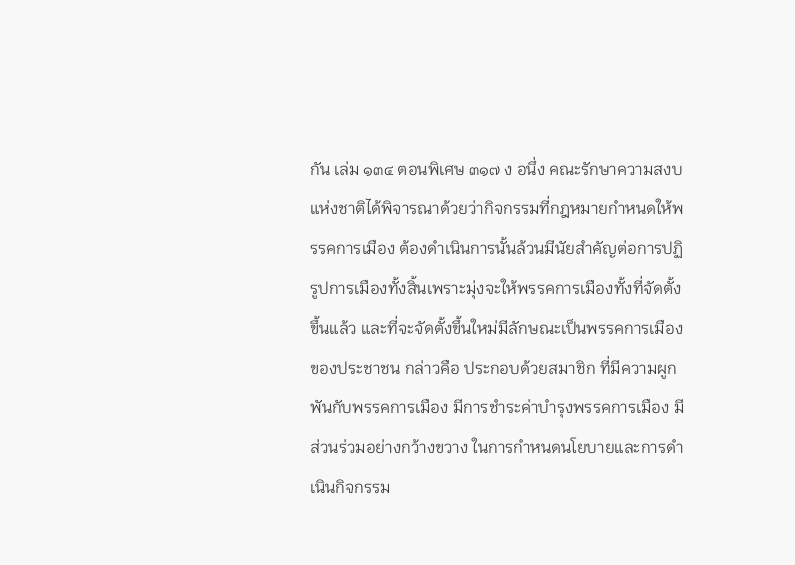กัน เล่ม ๑๓๔ ตอนพิเศษ ๓๑๗ ง อนึ่ง คณะรักษาความสงบแห่งชาติได้พิจารณาด้วยว่ากิจกรรมที่กฎหมายกำหนดให้พรรคการเมือง ต้องดำเนินการนั้นล้วนมีนัยสำคัญต่อการปฏิรูปการเมืองทั้งสิ้นเพราะมุ่งจะให้พรรคการเมืองทั้งที่จัดตั้งขึ้นแล้ว และที่จะจัดตั้งขึ้นใหม่มีลักษณะเป็นพรรคการเมืองของประชาชน กล่าวคือ ประกอบด้วยสมาชิก ที่มีความผูกพันกับพรรคการเมือง มีการชำระค่าบำรุงพรรคการเมือง มีส่วนร่วมอย่างกว้างขวาง ในการกำหนดนโยบายและการดำเนินกิจกรรม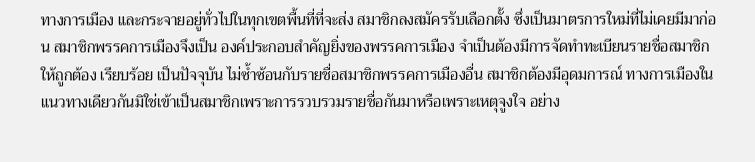ทางการเมือง และกระจายอยู่ทั่วไปในทุกเขตพื้นที่ที่จะส่ง สมาชิกลงสมัครรับเลือกตั้ง ซึ่งเป็นมาตรการใหม่ที่ไม่เคยมีมาก่อน สมาชิกพรรคการเมืองจึงเป็น องค์ประกอบสำคัญยิ่งของพรรคการเมือง จำเป็นต้องมีการจัดทำทะเบียนรายชื่อสมาชิกให้ถูกต้อง เรียบร้อย เป็นปัจจุบัน ไม่ซ้ำซ้อนกับรายชื่อสมาชิกพรรคการเมืองอื่น สมาชิกต้องมีอุดมการณ์ ทางการเมืองในแนวทางเดียวกันมิใช่เข้าเป็นสมาชิกเพราะการรวบรวมรายชื่อกันมาหรือเพราะเหตุจูงใจ อย่าง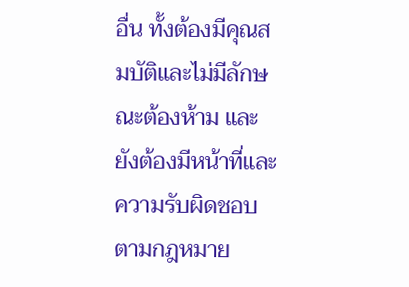อื่น ทั้งต้องมีคุณสมบัติและไม่มีลักษณะต้องห้าม และยังต้องมีหน้าที่และความรับผิดชอบ ตามกฎหมาย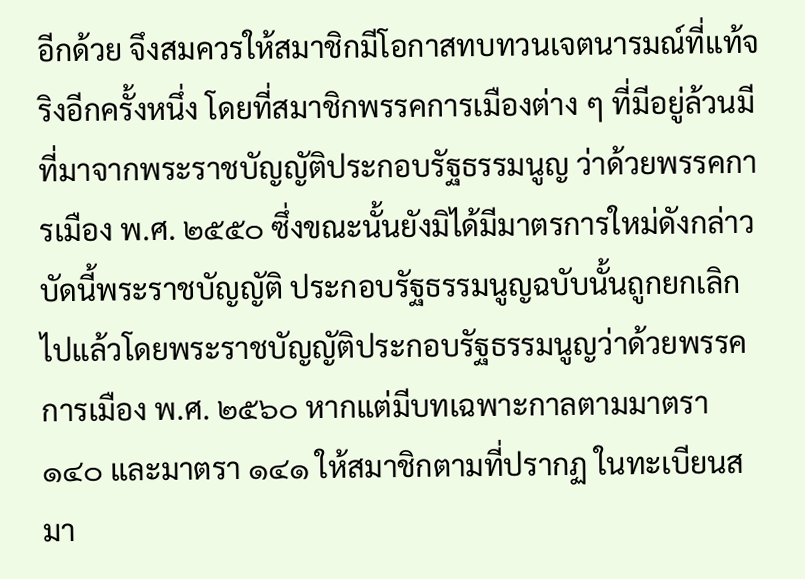อีกด้วย จึงสมควรให้สมาชิกมีโอกาสทบทวนเจตนารมณ์ที่แท้จริงอีกครั้งหนึ่ง โดยที่สมาชิกพรรคการเมืองต่าง ๆ ที่มีอยู่ล้วนมีที่มาจากพระราชบัญญัติประกอบรัฐธรรมนูญ ว่าด้วยพรรคการเมือง พ.ศ. ๒๕๕๐ ซึ่งขณะนั้นยังมิได้มีมาตรการใหม่ดังกล่าว บัดนี้พระราชบัญญัติ ประกอบรัฐธรรมนูญฉบับนั้นถูกยกเลิกไปแล้วโดยพระราชบัญญัติประกอบรัฐธรรมนูญว่าด้วยพรรคการเมือง พ.ศ. ๒๕๖๐ หากแต่มีบทเฉพาะกาลตามมาตรา ๑๔๐ และมาตรา ๑๔๑ ให้สมาชิกตามที่ปรากฏ ในทะเบียนสมา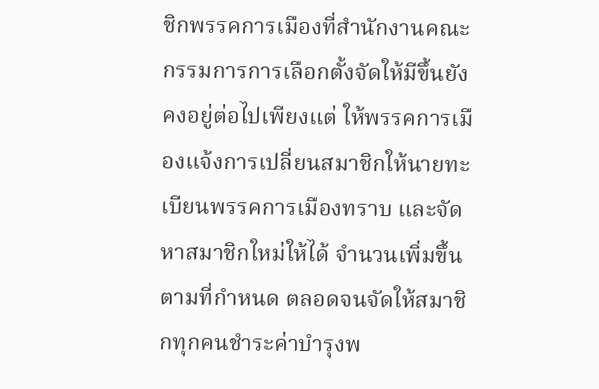ชิกพรรคการเมืองที่สำนักงานคณะกรรมการการเลือกตั้งจัดให้มีขึ้นยังคงอยู่ต่อไปเพียงแต่ ให้พรรคการเมืองแจ้งการเปลี่ยนสมาชิกให้นายทะเบียนพรรคการเมืองทราบ และจัดหาสมาชิกใหม่ให้ได้ จำนวนเพิ่มขึ้นตามที่กำหนด ตลอดจนจัดให้สมาชิกทุกคนชำระค่าบำรุงพ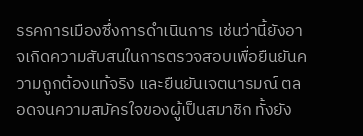รรคการเมืองซึ่งการดำเนินการ เช่นว่านี้ยังอาจเกิดความสับสนในการตรวจสอบเพื่อยืนยันความถูกต้องแท้จริง และยืนยันเจตนารมณ์ ตลอดจนความสมัครใจของผู้เป็นสมาชิก ทั้งยัง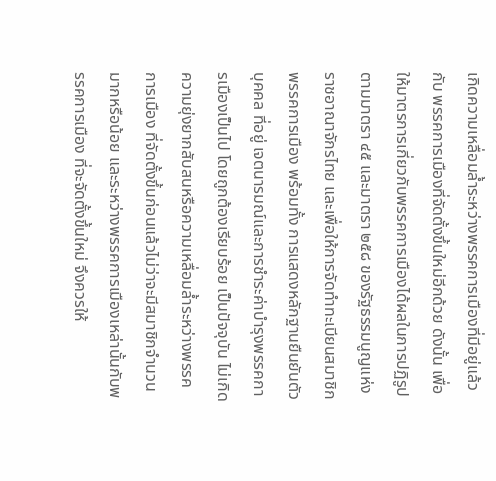เกิดความเหลื่อมล้ำระหว่างพรรคการเมืองที่มีอยู่แล้วกับ พรรคการเมืองที่จัดตั้งขึ้นใหม่อีกด้วย ดังนั้น เพื่อให้มาตรการเกี่ยวกับพรรคการเมืองได้ผลในการปฏิรูปตามมาตรา ๔๕ และมาตรา ๒๕๘ ของรัฐธรรมนูญแห่งราชอาณาจักรไทย และเพื่อให้การจัดทำทะเบียนสมาชิกพรรคการเมือง พร้อมทั้ง การแสดงหลักฐานยืนยันตัวบุคคล ที่อยู่ เจตนารมณ์และการชำระค่าบำรุงพรรคการเมืองเป็นไป โดยถูกต้องเรียบร้อย เป็นปัจจุบัน ไม่เกิดความยุ่งยากสับสนหรือความเหลื่อมล้ำระหว่างพรรคการเมือง ที่จัดตั้งขึ้นก่อนแล้วไม่ว่าจะมีสมาชิกจำนวนมากหรือน้อย และระหว่างพรรคการเมืองเหล่านั้นกับพรรคการเมือง ที่จะจัดตั้งขึ้นใหม่ จึงควรให้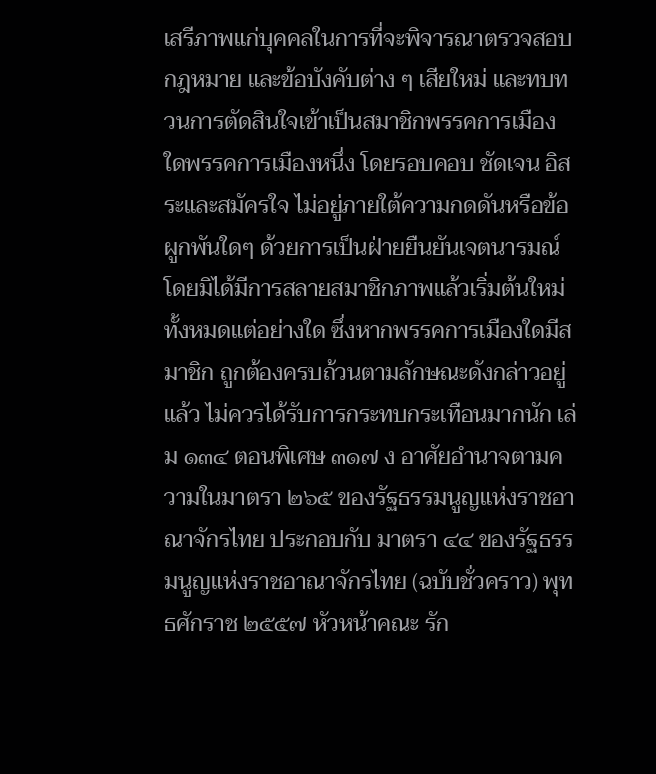เสรีภาพแก่บุคคลในการที่จะพิจารณาตรวจสอบกฎหมาย และข้อบังคับต่าง ๆ เสียใหม่ และทบทวนการตัดสินใจเข้าเป็นสมาชิกพรรคการเมืองใดพรรคการเมืองหนึ่ง โดยรอบคอบ ชัดเจน อิสระและสมัครใจ ไม่อยู่ภายใต้ความกดดันหรือข้อผูกพันใดๆ ด้วยการเป็นฝ่ายยืนยันเจตนารมณ์ โดยมิได้มีการสลายสมาชิกภาพแล้วเริ่มต้นใหม่ทั้งหมดแต่อย่างใด ซึ่งหากพรรคการเมืองใดมีสมาชิก ถูกต้องครบถ้วนตามลักษณะดังกล่าวอยู่แล้ว ไม่ควรได้รับการกระทบกระเทือนมากนัก เล่ม ๑๓๔ ตอนพิเศษ ๓๑๗ ง อาศัยอำนาจตามความในมาตรา ๒๖๕ ของรัฐธรรมนูญแห่งราชอาณาจักรไทย ประกอบกับ มาตรา ๔๔ ของรัฐธรรมนูญแห่งราชอาณาจักรไทย (ฉบับชั่วคราว) พุทธศักราช ๒๕๕๗ หัวหน้าคณะ รัก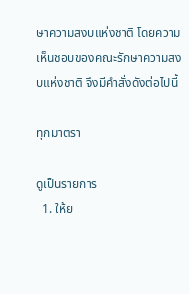ษาความสงบแห่งชาติ โดยความเห็นชอบของคณะรักษาความสงบแห่งชาติ จึงมีคำสั่งดังต่อไปนี้

ทุกมาตรา

ดูเป็นรายการ
  1. ให้ย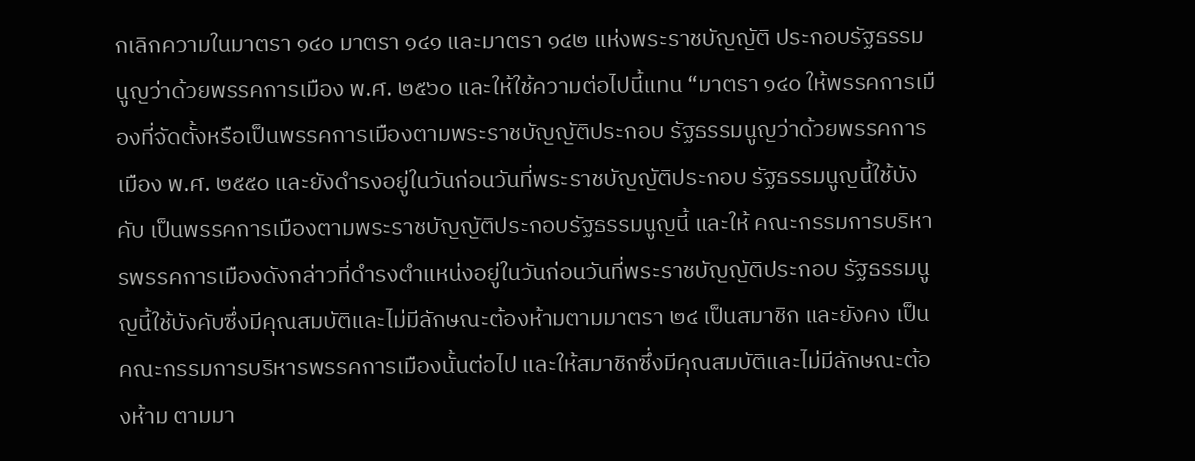กเลิกความในมาตรา ๑๔๐ มาตรา ๑๔๑ และมาตรา ๑๔๒ แห่งพระราชบัญญัติ ประกอบรัฐธรรมนูญว่าด้วยพรรคการเมือง พ.ศ. ๒๕๖๐ และให้ใช้ความต่อไปนี้แทน “มาตรา ๑๔๐ ให้พรรคการเมืองที่จัดตั้งหรือเป็นพรรคการเมืองตามพระราชบัญญัติประกอบ รัฐธรรมนูญว่าด้วยพรรคการเมือง พ.ศ. ๒๕๕๐ และยังดำรงอยู่ในวันก่อนวันที่พระราชบัญญัติประกอบ รัฐธรรมนูญนี้ใช้บังคับ เป็นพรรคการเมืองตามพระราชบัญญัติประกอบรัฐธรรมนูญนี้ และให้ คณะกรรมการบริหารพรรคการเมืองดังกล่าวที่ดำรงตำแหน่งอยู่ในวันก่อนวันที่พระราชบัญญัติประกอบ รัฐธรรมนูญนี้ใช้บังคับซึ่งมีคุณสมบัติและไม่มีลักษณะต้องห้ามตามมาตรา ๒๔ เป็นสมาชิก และยังคง เป็นคณะกรรมการบริหารพรรคการเมืองนั้นต่อไป และให้สมาชิกซึ่งมีคุณสมบัติและไม่มีลักษณะต้องห้าม ตามมา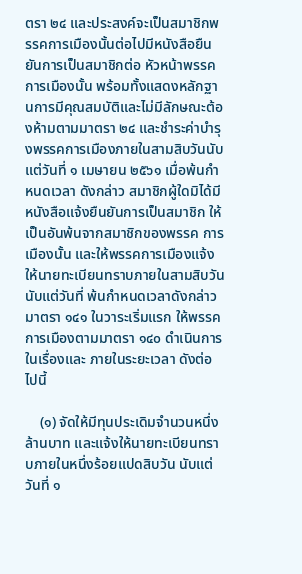ตรา ๒๔ และประสงค์จะเป็นสมาชิกพรรคการเมืองนั้นต่อไปมีหนังสือยืนยันการเป็นสมาชิกต่อ หัวหน้าพรรคการเมืองนั้น พร้อมทั้งแสดงหลักฐานการมีคุณสมบัติและไม่มีลักษณะต้องห้ามตามมาตรา ๒๔ และชำระค่าบำรุงพรรคการเมืองภายในสามสิบวันนับแต่วันที่ ๑ เมษายน ๒๕๖๑ เมื่อพ้นกำหนดเวลา ดังกล่าว สมาชิกผู้ใดมิได้มีหนังสือแจ้งยืนยันการเป็นสมาชิก ให้เป็นอันพ้นจากสมาชิกของพรรค การเมืองนั้น และให้พรรคการเมืองแจ้งให้นายทะเบียนทราบภายในสามสิบวันนับแต่วันที่ พ้นกำหนดเวลาดังกล่าว มาตรา ๑๔๑ ในวาระเริ่มแรก ให้พรรคการเมืองตามมาตรา ๑๔๐ ดำเนินการในเรื่องและ ภายในระยะเวลา ดังต่อไปนี้

    (๑) จัดให้มีทุนประเดิมจำนวนหนึ่งล้านบาท และแจ้งให้นายทะเบียนทราบภายในหนึ่งร้อยแปดสิบวัน นับแต่วันที่ ๑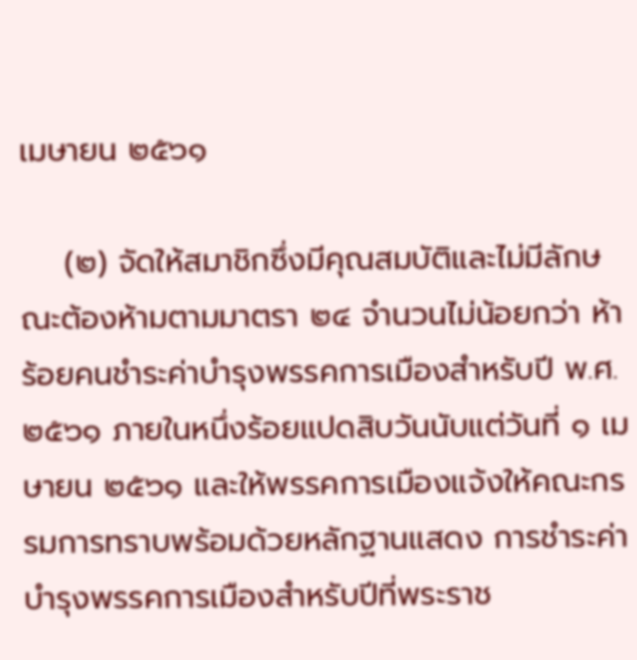เมษายน ๒๕๖๑

    (๒) จัดให้สมาชิกซึ่งมีคุณสมบัติและไม่มีลักษณะต้องห้ามตามมาตรา ๒๔ จำนวนไม่น้อยกว่า ห้าร้อยคนชำระค่าบำรุงพรรคการเมืองสำหรับปี พ.ศ. ๒๕๖๑ ภายในหนึ่งร้อยแปดสิบวันนับแต่วันที่ ๑ เมษายน ๒๕๖๑ และให้พรรคการเมืองแจ้งให้คณะกรรมการทราบพร้อมด้วยหลักฐานแสดง การชำระค่าบำรุงพรรคการเมืองสำหรับปีที่พระราช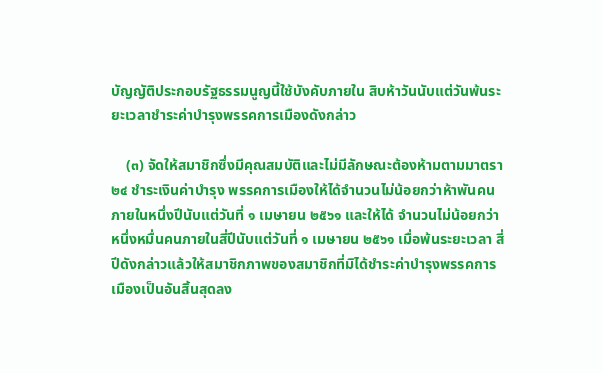บัญญัติประกอบรัฐธรรมนูญนี้ใช้บังคับภายใน สิบห้าวันนับแต่วันพ้นระยะเวลาชำระค่าบำรุงพรรคการเมืองดังกล่าว

    (๓) จัดให้สมาชิกซึ่งมีคุณสมบัติและไม่มีลักษณะต้องห้ามตามมาตรา ๒๔ ชำระเงินค่าบำรุง พรรคการเมืองให้ได้จำนวนไม่น้อยกว่าห้าพันคนภายในหนึ่งปีนับแต่วันที่ ๑ เมษายน ๒๕๖๑ และให้ได้ จำนวนไม่น้อยกว่าหนึ่งหมื่นคนภายในสี่ปีนับแต่วันที่ ๑ เมษายน ๒๕๖๑ เมื่อพ้นระยะเวลา สี่ปีดังกล่าวแล้วให้สมาชิกภาพของสมาชิกที่มิได้ชำระค่าบำรุงพรรคการเมืองเป็นอันสิ้นสุดลง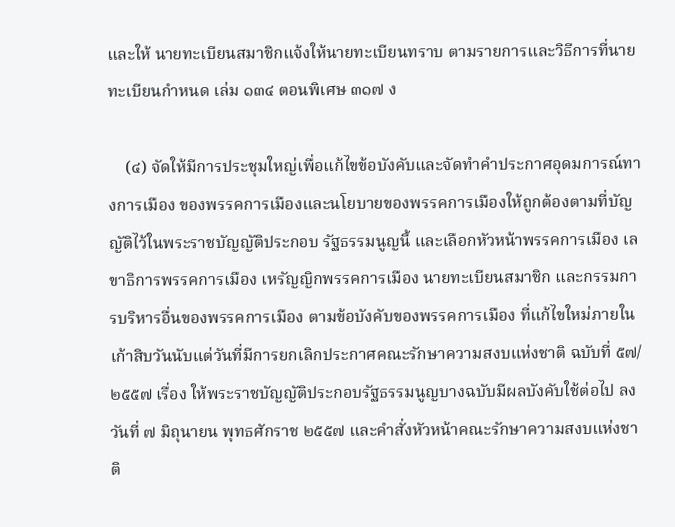และให้ นายทะเบียนสมาชิกแจ้งให้นายทะเบียนทราบ ตามรายการและวิธีการที่นายทะเบียนกำหนด เล่ม ๑๓๔ ตอนพิเศษ ๓๑๗ ง

    (๔) จัดให้มีการประชุมใหญ่เพื่อแก้ไขข้อบังคับและจัดทำคำประกาศอุดมการณ์ทางการเมือง ของพรรคการเมืองและนโยบายของพรรคการเมืองให้ถูกต้องตามที่บัญญัติไว้ในพระราชบัญญัติประกอบ รัฐธรรมนูญนี้ และเลือกหัวหน้าพรรคการเมือง เลขาธิการพรรคการเมือง เหรัญญิกพรรคการเมือง นายทะเบียนสมาชิก และกรรมการบริหารอื่นของพรรคการเมือง ตามข้อบังคับของพรรคการเมือง ที่แก้ไขใหม่ภายในเก้าสิบวันนับแต่วันที่มีการยกเลิกประกาศคณะรักษาความสงบแห่งชาติ ฉบับที่ ๕๗/๒๕๕๗ เรื่อง ให้พระราชบัญญัติประกอบรัฐธรรมนูญบางฉบับมีผลบังคับใช้ต่อไป ลงวันที่ ๗ มิถุนายน พุทธศักราช ๒๕๕๗ และคำสั่งหัวหน้าคณะรักษาความสงบแห่งชาติ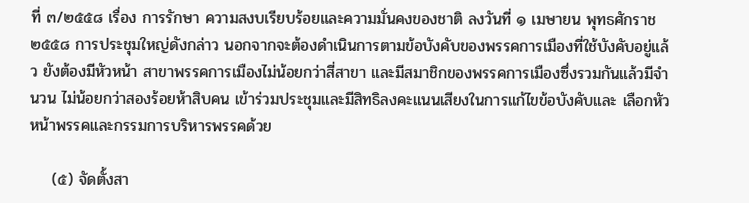ที่ ๓/๒๕๕๘ เรื่อง การรักษา ความสงบเรียบร้อยและความมั่นคงของชาติ ลงวันที่ ๑ เมษายน พุทธศักราช ๒๕๕๘ การประชุมใหญ่ดังกล่าว นอกจากจะต้องดำเนินการตามข้อบังคับของพรรคการเมืองที่ใช้บังคับอยู่แล้ว ยังต้องมีหัวหน้า สาขาพรรคการเมืองไม่น้อยกว่าสี่สาขา และมีสมาชิกของพรรคการเมืองซึ่งรวมกันแล้วมีจำนวน ไม่น้อยกว่าสองร้อยห้าสิบคน เข้าร่วมประชุมและมีสิทธิลงคะแนนเสียงในการแก้ไขข้อบังคับและ เลือกหัวหน้าพรรคและกรรมการบริหารพรรคด้วย

    (๕) จัดตั้งสา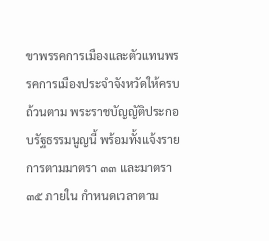ขาพรรคการเมืองและตัวแทนพรรคการเมืองประจำจังหวัดให้ครบถ้วนตาม พระราชบัญญัติประกอบรัฐธรรมนูญนี้ พร้อมทั้งแจ้งรายการตามมาตรา ๓๓ และมาตรา ๓๕ ภายใน กำหนดเวลาตาม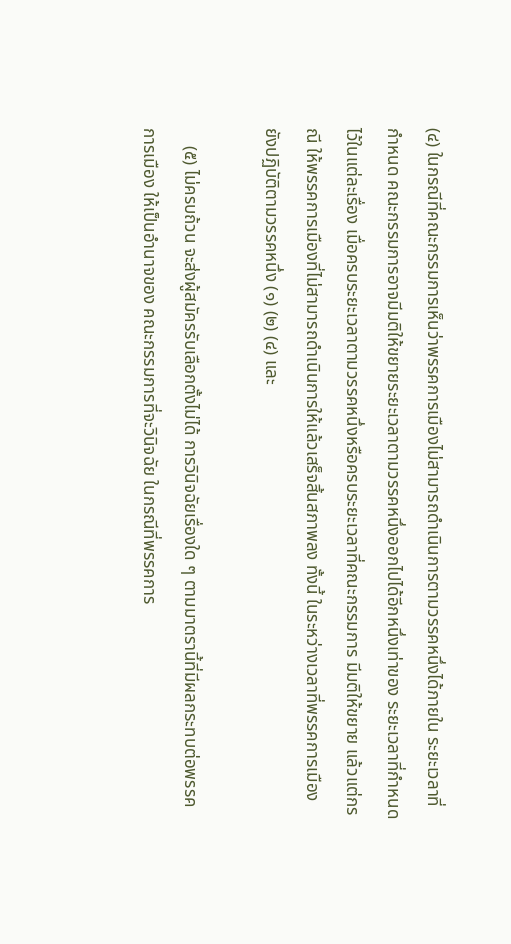(๔) ในกรณีที่คณะกรรมการเห็นว่าพรรคการเมืองไม่สามารถดำเนินการตามวรรคหนึ่งได้ภายใน ระยะเวลาที่กำหนด คณะกรรมการอาจมีมติให้ขยายระยะเวลาตามวรรคหนึ่งออกไปได้อีกหนึ่งเท่าของ ระยะเวลาที่กำหนดไว้ในแต่ละเรื่อง เมื่อครบระยะเวลาตามวรรคหนึ่งหรือครบระยะเวลาที่คณะกรรมการ มีมติให้ขยาย แล้วแต่กรณี ให้พรรคการเมืองที่ไม่สามารถดำเนินการให้แล้วเสร็จสิ้นสภาพลง ทั้งนี้ ในระหว่างเวลาที่พรรคการเมืองยังปฏิบัติตามวรรคหนึ่ง (๑) (๒) (๔) และ

    (๕) ไม่ครบถ้วน จะส่งผู้สมัครรับเลือกตั้งไม่ได้ การวินิจฉัยเรื่องใด ๆ ตามมาตรานี้ที่มีผลกระทบต่อพรรคการเมือง ให้เป็นอำนาจของ คณะกรรมการที่จะวินิจฉัย ในกรณีที่พรรคการ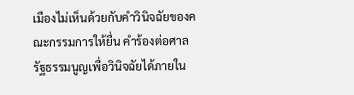เมืองไม่เห็นด้วยกับคำวินิจฉัยของคณะกรรมการให้ยื่น คำร้องต่อศาลรัฐธรรมนูญเพื่อวินิจฉัยได้ภายใน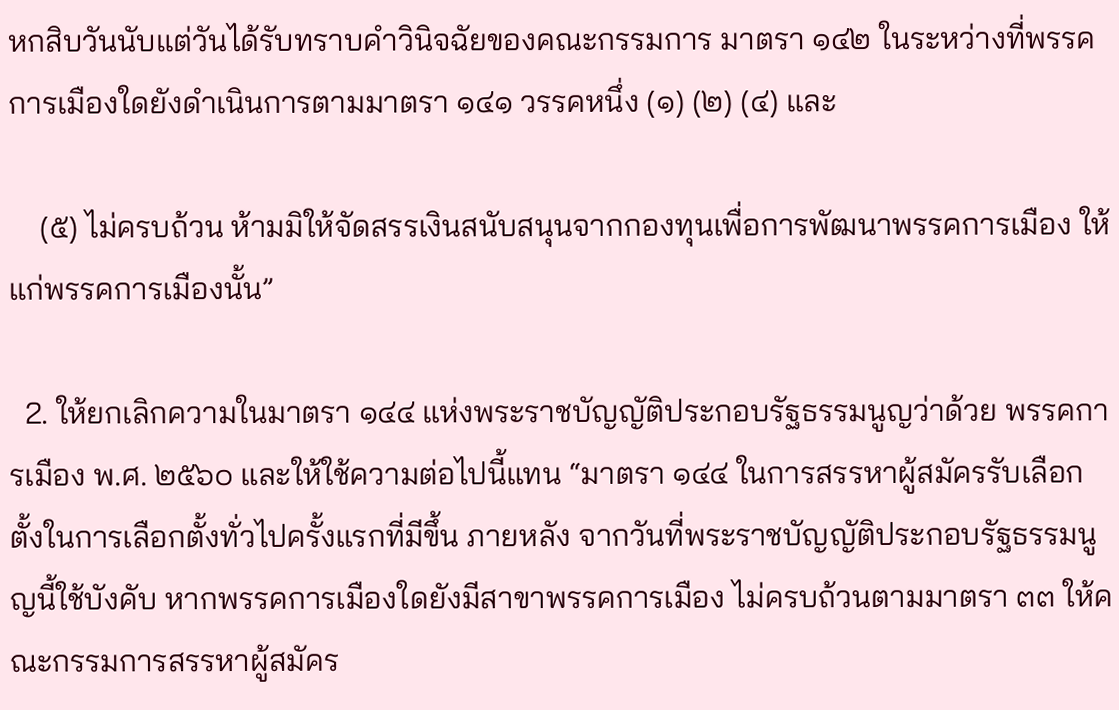หกสิบวันนับแต่วันได้รับทราบคำวินิจฉัยของคณะกรรมการ มาตรา ๑๔๒ ในระหว่างที่พรรคการเมืองใดยังดำเนินการตามมาตรา ๑๔๑ วรรคหนึ่ง (๑) (๒) (๔) และ

    (๕) ไม่ครบถ้วน ห้ามมิให้จัดสรรเงินสนับสนุนจากกองทุนเพื่อการพัฒนาพรรคการเมือง ให้แก่พรรคการเมืองนั้น”

  2. ให้ยกเลิกความในมาตรา ๑๔๔ แห่งพระราชบัญญัติประกอบรัฐธรรมนูญว่าด้วย พรรคการเมือง พ.ศ. ๒๕๖๐ และให้ใช้ความต่อไปนี้แทน “มาตรา ๑๔๔ ในการสรรหาผู้สมัครรับเลือกตั้งในการเลือกตั้งทั่วไปครั้งแรกที่มีขึ้น ภายหลัง จากวันที่พระราชบัญญัติประกอบรัฐธรรมนูญนี้ใช้บังคับ หากพรรคการเมืองใดยังมีสาขาพรรคการเมือง ไม่ครบถ้วนตามมาตรา ๓๓ ให้คณะกรรมการสรรหาผู้สมัคร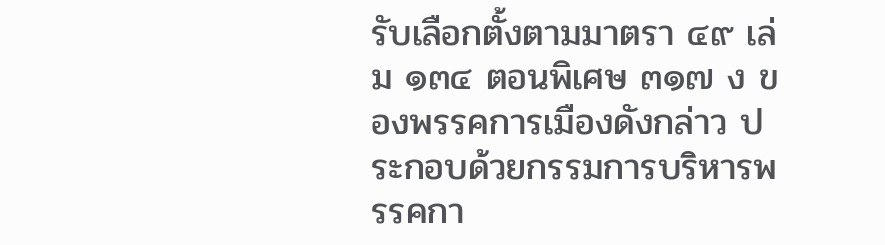รับเลือกตั้งตามมาตรา ๔๙ เล่ม ๑๓๔ ตอนพิเศษ ๓๑๗ ง ของพรรคการเมืองดังกล่าว ประกอบด้วยกรรมการบริหารพรรคกา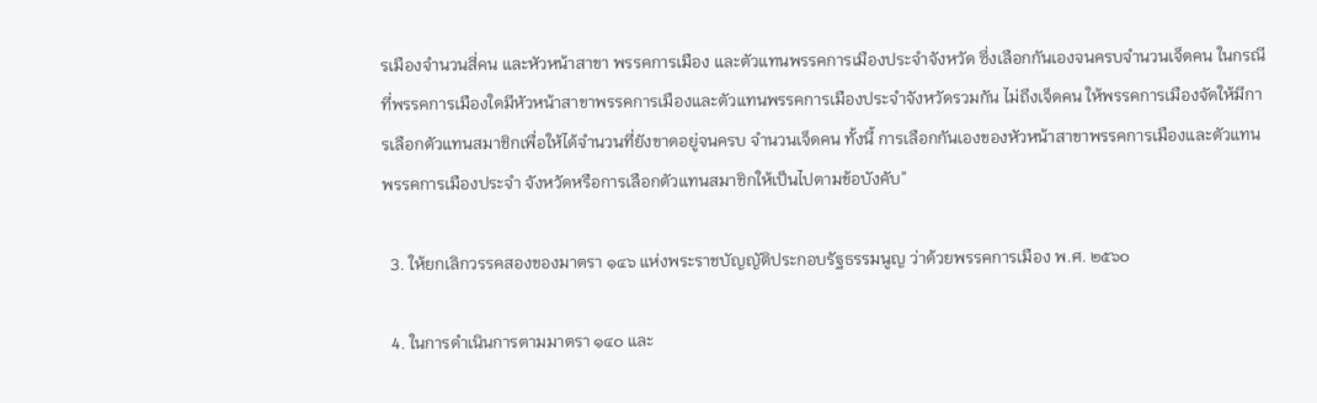รเมืองจำนวนสี่คน และหัวหน้าสาขา พรรคการเมือง และตัวแทนพรรคการเมืองประจำจังหวัด ซึ่งเลือกกันเองจนครบจำนวนเจ็ดคน ในกรณี ที่พรรคการเมืองใดมีหัวหน้าสาขาพรรคการเมืองและตัวแทนพรรคการเมืองประจำจังหวัดรวมกัน ไม่ถึงเจ็ดคน ให้พรรคการเมืองจัดให้มีการเลือกตัวแทนสมาชิกเพื่อให้ได้จำนวนที่ยังขาดอยู่จนครบ จำนวนเจ็ดคน ทั้งนี้ การเลือกกันเองของหัวหน้าสาขาพรรคการเมืองและตัวแทนพรรคการเมืองประจำ จังหวัดหรือการเลือกตัวแทนสมาชิกให้เป็นไปตามข้อบังคับ”

  3. ให้ยกเลิกวรรคสองของมาตรา ๑๔๖ แห่งพระราชบัญญัติประกอบรัฐธรรมนูญ ว่าด้วยพรรคการเมือง พ.ศ. ๒๕๖๐

  4. ในการดำเนินการตามมาตรา ๑๔๐ และ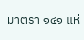มาตรา ๑๔๑ แห่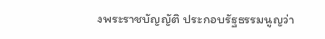งพระราชบัญญัติ ประกอบรัฐธรรมนูญว่า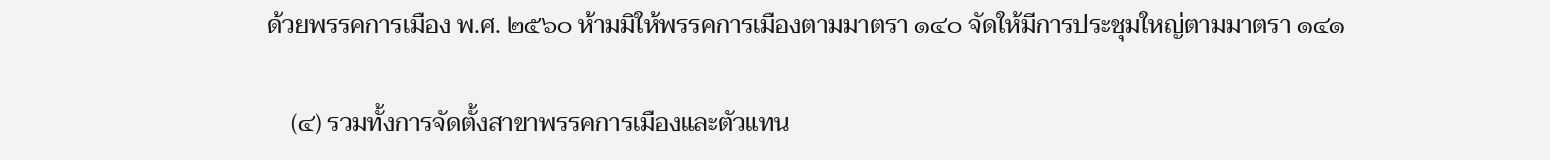ด้วยพรรคการเมือง พ.ศ. ๒๕๖๐ ห้ามมิให้พรรคการเมืองตามมาตรา ๑๔๐ จัดให้มีการประชุมใหญ่ตามมาตรา ๑๔๑

    (๔) รวมทั้งการจัดตั้งสาขาพรรคการเมืองและตัวแทน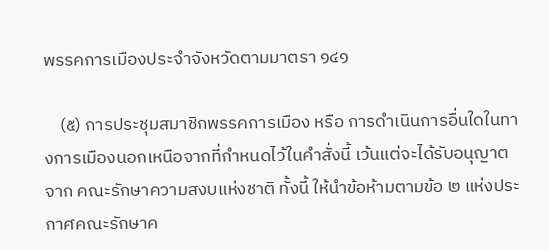พรรคการเมืองประจำจังหวัดตามมาตรา ๑๔๑

    (๕) การประชุมสมาชิกพรรคการเมือง หรือ การดำเนินการอื่นใดในทางการเมืองนอกเหนือจากที่กำหนดไว้ในคำสั่งนี้ เว้นแต่จะได้รับอนุญาตจาก คณะรักษาความสงบแห่งชาติ ทั้งนี้ ให้นำข้อห้ามตามข้อ ๒ แห่งประกาศคณะรักษาค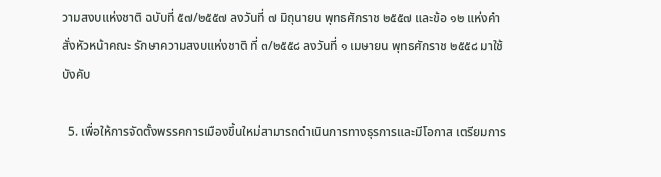วามสงบแห่งชาติ ฉบับที่ ๕๗/๒๕๕๗ ลงวันที่ ๗ มิถุนายน พุทธศักราช ๒๕๕๗ และข้อ ๑๒ แห่งคำสั่งหัวหน้าคณะ รักษาความสงบแห่งชาติ ที่ ๓/๒๕๕๘ ลงวันที่ ๑ เมษายน พุทธศักราช ๒๕๕๘ มาใช้บังคับ

  5. เพื่อให้การจัดตั้งพรรคการเมืองขึ้นใหม่สามารถดำเนินการทางธุรการและมีโอกาส เตรียมการ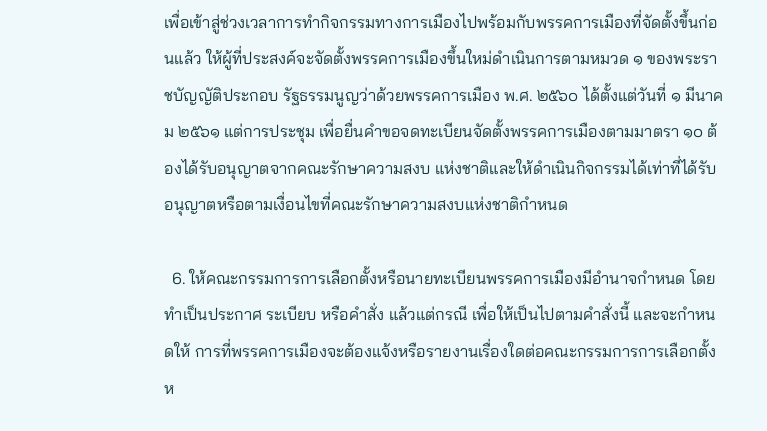เพื่อเข้าสู่ช่วงเวลาการทำกิจกรรมทางการเมืองไปพร้อมกับพรรคการเมืองที่จัดตั้งขึ้นก่อนแล้ว ให้ผู้ที่ประสงค์จะจัดตั้งพรรคการเมืองขึ้นใหม่ดำเนินการตามหมวด ๑ ของพระราชบัญญัติประกอบ รัฐธรรมนูญว่าด้วยพรรคการเมือง พ.ศ. ๒๕๖๐ ได้ตั้งแต่วันที่ ๑ มีนาคม ๒๕๖๑ แต่การประชุม เพื่อยื่นคำขอจดทะเบียนจัดตั้งพรรคการเมืองตามมาตรา ๑๐ ต้องได้รับอนุญาตจากคณะรักษาความสงบ แห่งชาติและให้ดำเนินกิจกรรมได้เท่าที่ได้รับอนุญาตหรือตามเงื่อนไขที่คณะรักษาความสงบแห่งชาติกำหนด

  6. ให้คณะกรรมการการเลือกตั้งหรือนายทะเบียนพรรคการเมืองมีอำนาจกำหนด โดยทำเป็นประกาศ ระเบียบ หรือคำสั่ง แล้วแต่กรณี เพื่อให้เป็นไปตามคำสั่งนี้ และจะกำหนดให้ การที่พรรคการเมืองจะต้องแจ้งหรือรายงานเรื่องใดต่อคณะกรรมการการเลือกตั้งห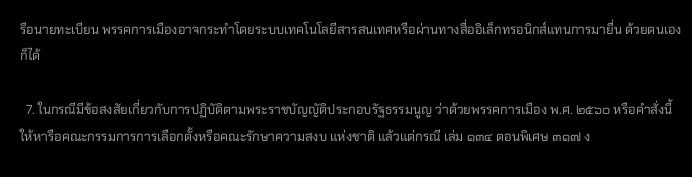รือนายทะเบียน พรรคการเมืองอาจกระทำโดยระบบเทคโนโลยีสารสนเทศหรือผ่านทางสื่ออิเล็กทรอนิกส์แทนการมายื่น ด้วยตนเองก็ได้

  7. ในกรณีมีข้อสงสัยเกี่ยวกับการปฏิบัติตามพระราชบัญญัติประกอบรัฐธรรมนูญ ว่าด้วยพรรคการเมือง พ.ศ. ๒๕๖๐ หรือคำสั่งนี้ ให้หารือคณะกรรมการการเลือกตั้งหรือคณะรักษาความสงบ แห่งชาติ แล้วแต่กรณี เล่ม ๑๓๔ ตอนพิเศษ ๓๑๗ ง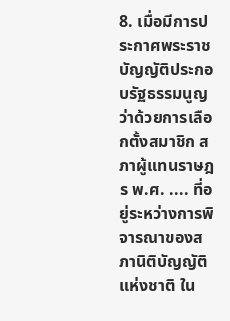8. เมื่อมีการประกาศพระราชบัญญัติประกอบรัฐธรรมนูญว่าด้วยการเลือกตั้งสมาชิก สภาผู้แทนราษฎร พ.ศ. .... ที่อยู่ระหว่างการพิจารณาของสภานิติบัญญัติแห่งชาติ ใน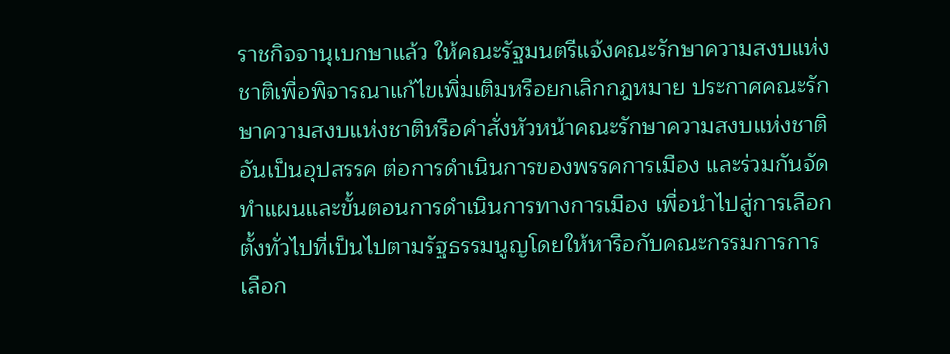ราชกิจจานุเบกษาแล้ว ให้คณะรัฐมนตรีแจ้งคณะรักษาความสงบแห่งชาติเพื่อพิจารณาแก้ไขเพิ่มเติมหรือยกเลิกกฎหมาย ประกาศคณะรักษาความสงบแห่งชาติหรือคำสั่งหัวหน้าคณะรักษาความสงบแห่งชาติ อันเป็นอุปสรรค ต่อการดำเนินการของพรรคการเมือง และร่วมกันจัดทำแผนและขั้นตอนการดำเนินการทางการเมือง เพื่อนำไปสู่การเลือกตั้งทั่วไปที่เป็นไปตามรัฐธรรมนูญโดยให้หารือกับคณะกรรมการการเลือก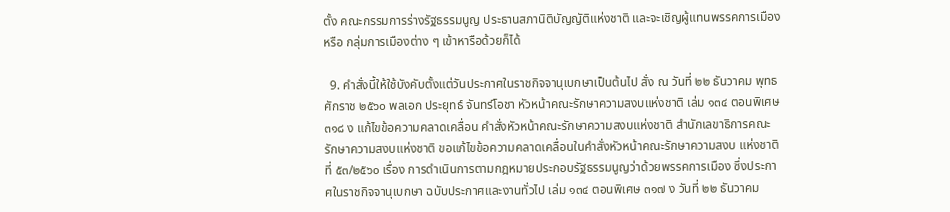ตั้ง คณะกรรมการร่างรัฐธรรมนูญ ประธานสภานิติบัญญัติแห่งชาติ และจะเชิญผู้แทนพรรคการเมืองหรือ กลุ่มการเมืองต่าง ๆ เข้าหารือด้วยก็ได้

  9. คำสั่งนี้ให้ใช้บังคับตั้งแต่วันประกาศในราชกิจจานุเบกษาเป็นต้นไป สั่ง ณ วันที่ ๒๒ ธันวาคม พุทธศักราช ๒๕๖๐ พลเอก ประยุทธ์ จันทร์โอชา หัวหน้าคณะรักษาความสงบแห่งชาติ เล่ม ๑๓๔ ตอนพิเศษ ๓๑๘ ง แก้ไขข้อความคลาดเคลื่อน คำสั่งหัวหน้าคณะรักษาความสงบแห่งชาติ สำนักเลขาธิการคณะรักษาความสงบแห่งชาติ ขอแก้ไขข้อความคลาดเคลื่อนในคำสั่งหัวหน้าคณะรักษาความสงบ แห่งชาติ ที่ ๕๓/๒๕๖๐ เรื่อง การดำเนินการตามกฎหมายประกอบรัฐธรรมนูญว่าด้วยพรรคการเมือง ซึ่งประกาศในราชกิจจานุเบกษา ฉบับประกาศและงานทั่วไป เล่ม ๑๓๔ ตอนพิเศษ ๓๑๗ ง วันที่ ๒๒ ธันวาคม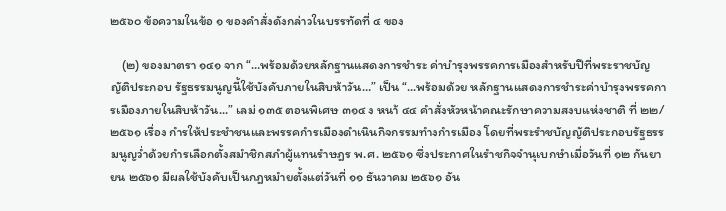๒๕๖๐ ข้อความในข้อ ๑ ของคำสั่งดังกล่าวในบรรทัดที่ ๔ ของ

    (๒) ของมาตรา ๑๔๑ จาก “…พร้อมด้วยหลักฐานแสดงการชำระ ค่าบำรุงพรรคการเมืองสำหรับปีที่พระราชบัญญัติประกอบ รัฐธรรมนูญนี้ใช้บังคับภายในสิบห้าวัน…” เป็น “...พร้อมด้วย หลักฐานแสดงการชำระค่าบำรุงพรรคการเมืองภายในสิบห้าวัน...” เลม่ ๑๓๕ ตอนพิเศษ ๓๑๔ ง หนา้ ๔๔ คำสั่งหัวหน้าคณะรักษาความสงบแห่งชาติ ที่ ๒๒/๒๕๖๑ เรื่อง กำรให้ประชำชนและพรรคกำรเมืองดำเนินกิจกรรมทำงกำรเมือง โดยที่พระรำชบัญญัติประกอบรัฐธรรมนูญว่ำด้วยกำรเลือกตั้งสมำชิกสภำผู้แทนรำษฎร พ.ศ. ๒๕๖๑ ซึ่งประกาศในรำชกิจจำนุเบกษำเมื่อวันที่ ๑๒ กันยายน ๒๕๖๑ มีผลใช้บังคับเป็นกฎหมำยตั้งแต่วันที่ ๑๑ ธันวาคม ๒๕๖๑ อัน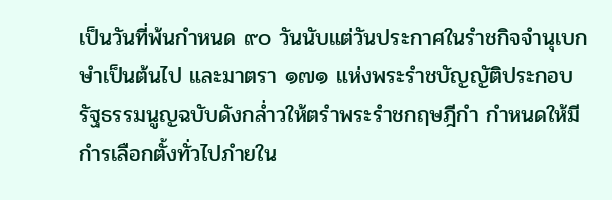เป็นวันที่พ้นกำหนด ๙๐ วันนับแต่วันประกาศในรำชกิจจำนุเบกษำเป็นต้นไป และมาตรา ๑๗๑ แห่งพระรำชบัญญัติประกอบรัฐธรรมนูญฉบับดังกล่ำวให้ตรำพระรำชกฤษฎีกำ กำหนดให้มีกำรเลือกตั้งทั่วไปภำยใน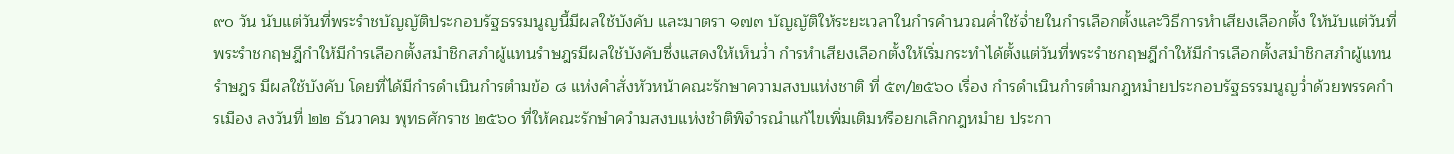๙๐ วัน นับแต่วันที่พระรำชบัญญัติประกอบรัฐธรรมนูญนี้มีผลใช้บังคับ และมาตรา ๑๗๓ บัญญัติให้ระยะเวลาในกำรคำนวณค่ำใช้จ่ำยในกำรเลือกตั้งและวิธีการหำเสียงเลือกตั้ง ให้นับแต่วันที่พระรำชกฤษฎีกำให้มีกำรเลือกตั้งสมำชิกสภำผู้แทนรำษฎรมีผลใช้บังคับซึ่งแสดงให้เห็นว่ำ กำรหำเสียงเลือกตั้งให้เริ่มกระทำได้ตั้งแต่วันที่พระรำชกฤษฎีกำให้มีกำรเลือกตั้งสมำชิกสภำผู้แทนรำษฎร มีผลใช้บังคับ โดยที่ได้มีกำรดำเนินกำรตำมข้อ ๘ แห่งคำสั่งหัวหน้าคณะรักษาความสงบแห่งชาติ ที่ ๕๓/๒๕๖๐ เรื่อง กำรดำเนินกำรตำมกฎหมำยประกอบรัฐธรรมนูญว่ำด้วยพรรคกำรเมือง ลงวันที่ ๒๒ ธันวาคม พุทธศักราช ๒๕๖๐ ที่ให้คณะรักษำควำมสงบแห่งชำติพิจำรณำแก้ไขเพิ่มเติมหรือยกเลิกกฎหมำย ประกา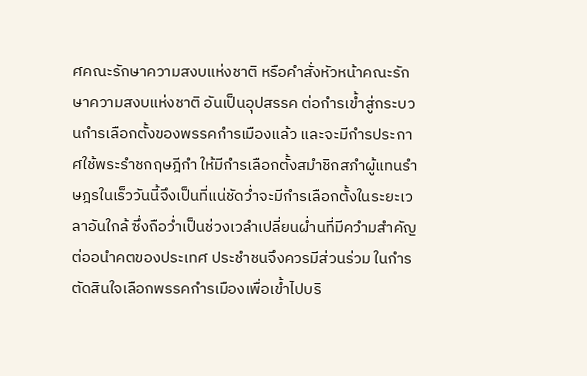ศคณะรักษาความสงบแห่งชาติ หรือคำสั่งหัวหน้าคณะรักษาความสงบแห่งชาติ อันเป็นอุปสรรค ต่อกำรเข้ำสู่กระบวนกำรเลือกตั้งของพรรคกำรเมืองแล้ว และจะมีกำรประกาศใช้พระรำชกฤษฎีกำ ให้มีกำรเลือกตั้งสมำชิกสภำผู้แทนรำษฎรในเร็ววันนี้จึงเป็นที่แน่ชัดว่ำจะมีกำรเลือกตั้งในระยะเวลาอันใกล้ ซึ่งถือว่ำเป็นช่วงเวลำเปลี่ยนผ่ำนที่มีควำมสำคัญต่ออนำคตของประเทศ ประชำชนจึงควรมีส่วนร่วม ในกำรตัดสินใจเลือกพรรคกำรเมืองเพื่อเข้ำไปบริ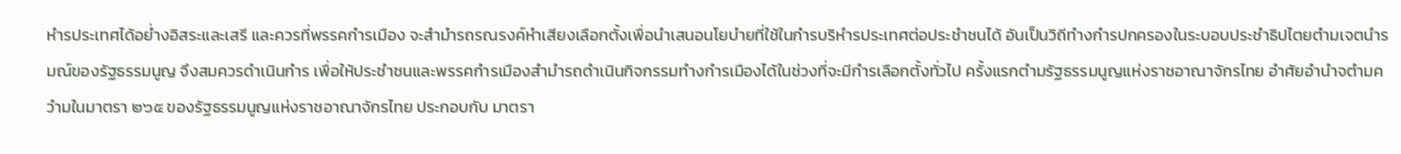หำรประเทศได้อย่ำงอิสระและเสรี และควรที่พรรคกำรเมือง จะสำมำรถรณรงค์หำเสียงเลือกตั้งเพื่อนำเสนอนโยบำยที่ใช้ในกำรบริหำรประเทศต่อประชำชนได้ อันเป็นวิถีทำงกำรปกครองในระบอบประชำธิปไตยตำมเจตนำรมณ์ของรัฐธรรมนูญ จึงสมควรดำเนินกำร เพื่อให้ประชำชนและพรรคกำรเมืองสำมำรถดำเนินกิจกรรมทำงกำรเมืองได้ในช่วงที่จะมีกำรเลือกตั้งทั่วไป ครั้งแรกตำมรัฐธรรมนูญแห่งราชอาณาจักรไทย อำศัยอำนำจตำมควำมในมาตรา ๒๖๕ ของรัฐธรรมนูญแห่งราชอาณาจักรไทย ประกอบกับ มาตรา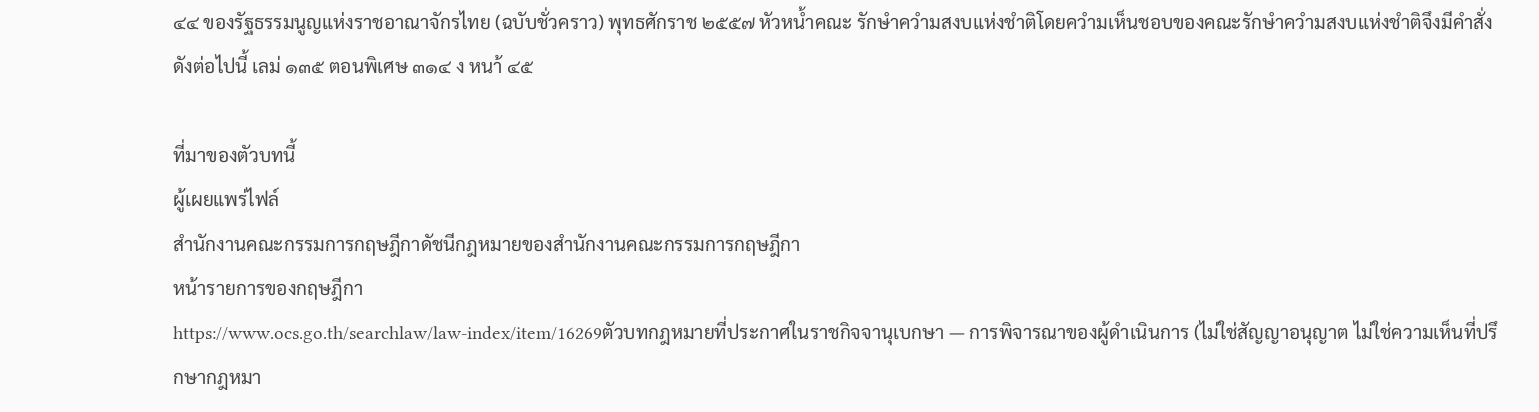๔๔ ของรัฐธรรมนูญแห่งราชอาณาจักรไทย (ฉบับชั่วคราว) พุทธศักราช ๒๕๕๗ หัวหน้ำคณะ รักษำควำมสงบแห่งชำติโดยควำมเห็นชอบของคณะรักษำควำมสงบแห่งชำติจึงมีคำสั่ง ดังต่อไปนี้ เลม่ ๑๓๕ ตอนพิเศษ ๓๑๔ ง หนา้ ๔๕

ที่มาของตัวบทนี้
ผู้เผยแพร่ไฟล์
สำนักงานคณะกรรมการกฤษฎีกาดัชนีกฎหมายของสำนักงานคณะกรรมการกฤษฎีกา
หน้ารายการของกฤษฎีกา
https://www.ocs.go.th/searchlaw/law-index/item/16269ตัวบทกฎหมายที่ประกาศในราชกิจจานุเบกษา — การพิจารณาของผู้ดำเนินการ (ไม่ใช่สัญญาอนุญาต ไม่ใช่ความเห็นที่ปรึกษากฎหมา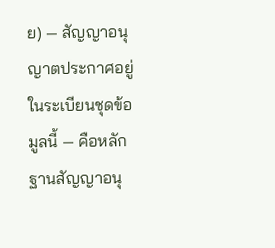ย) — สัญญาอนุญาตประกาศอยู่ในระเบียนชุดข้อมูลนี้ — คือหลักฐานสัญญาอนุ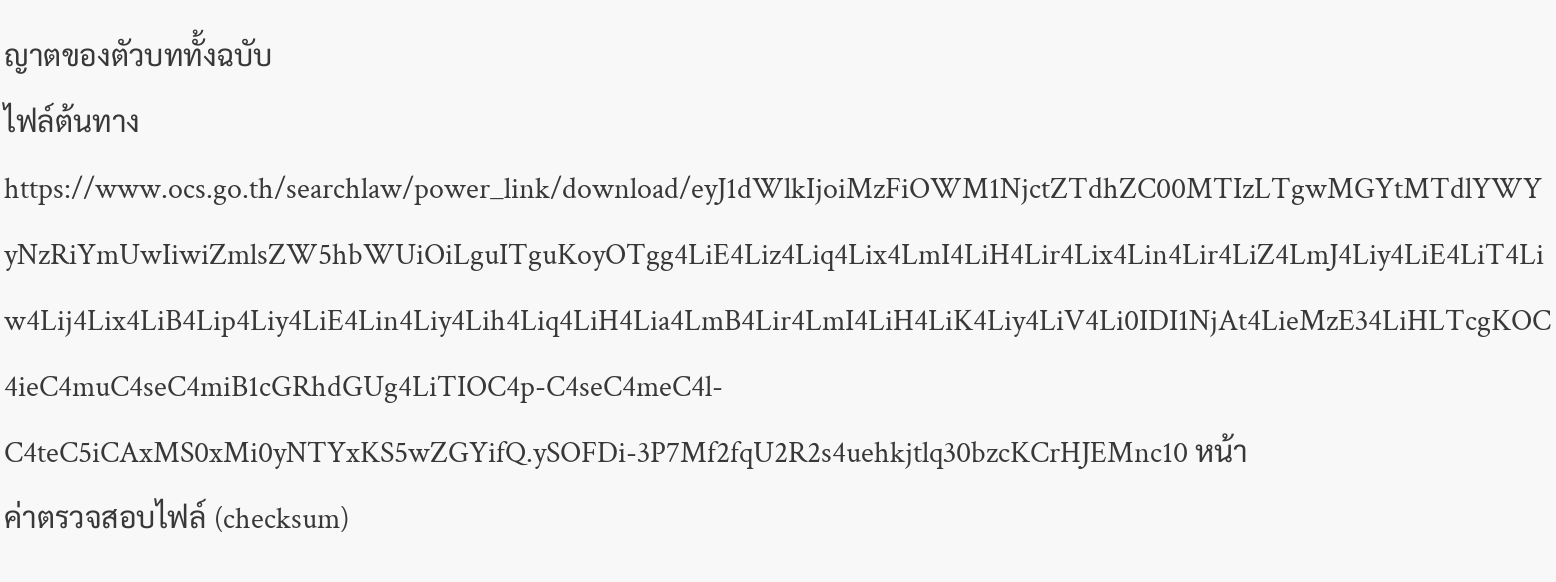ญาตของตัวบททั้งฉบับ
ไฟล์ต้นทาง
https://www.ocs.go.th/searchlaw/power_link/download/eyJ1dWlkIjoiMzFiOWM1NjctZTdhZC00MTIzLTgwMGYtMTdlYWYyNzRiYmUwIiwiZmlsZW5hbWUiOiLguITguKoyOTgg4LiE4Liz4Liq4Lix4LmI4LiH4Lir4Lix4Lin4Lir4LiZ4LmJ4Liy4LiE4LiT4Liw4Lij4Lix4LiB4Lip4Liy4LiE4Lin4Liy4Lih4Liq4LiH4Lia4LmB4Lir4LmI4LiH4LiK4Liy4LiV4Li0IDI1NjAt4LieMzE34LiHLTcgKOC4ieC4muC4seC4miB1cGRhdGUg4LiTIOC4p-C4seC4meC4l-C4teC5iCAxMS0xMi0yNTYxKS5wZGYifQ.ySOFDi-3P7Mf2fqU2R2s4uehkjtlq30bzcKCrHJEMnc10 หน้า
ค่าตรวจสอบไฟล์ (checksum)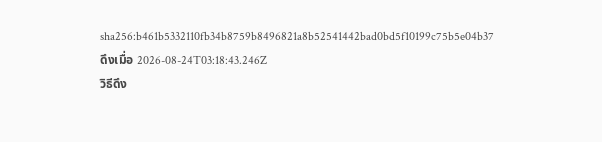sha256:b461b5332110fb34b8759b8496821a8b52541442bad0bd5f10199c75b5e04b37ดึงเมื่อ 2026-08-24T03:18:43.246Z
วิธีดึง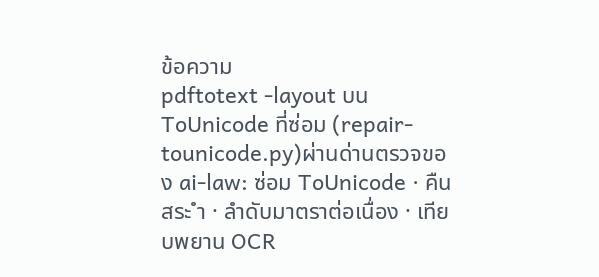ข้อความ
pdftotext -layout บน ToUnicode ที่ซ่อม (repair-tounicode.py)ผ่านด่านตรวจของ ai-law: ซ่อม ToUnicode · คืนสระ ำ · ลำดับมาตราต่อเนื่อง · เทียบพยาน OCR